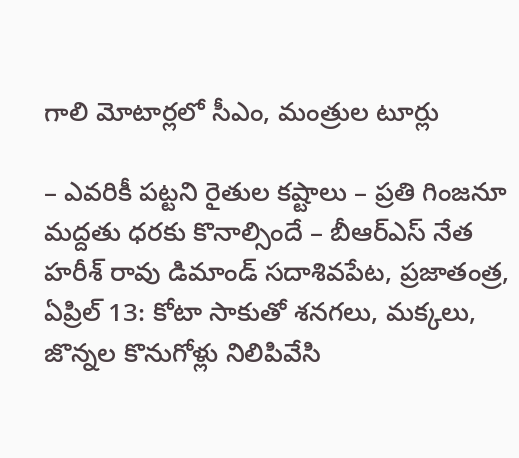గాలి మోటార్లలో సీఎం, మంత్రుల టూర్లు

– ఎవరికీ పట్టని రైతుల కష్టాలు – ప్రతి గింజనూ మద్దతు ధరకు కొనాల్సిందే – బీఆర్ఎస్ నేత హరీశ్ రావు డిమాండ్ సదాశివపేట, ప్రజాతంత్ర, ఏప్రిల్ 13: కోటా సాకుతో శనగలు, మక్కలు, జొన్నల కొనుగోళ్లు నిలిపివేసి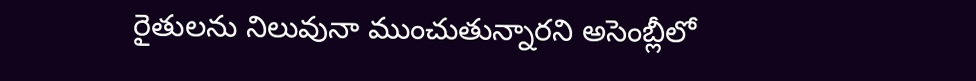రైతులను నిలువునా ముంచుతున్నారని అసెంబ్లీలో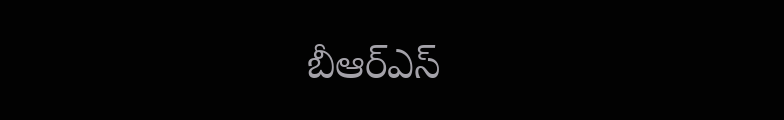బీఆర్ఎస్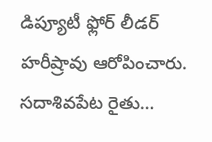డిప్యూటీ ఫ్లోర్ లీడర్ హరీష్రావు ఆరోపించారు. సదాశివపేట రైతు…